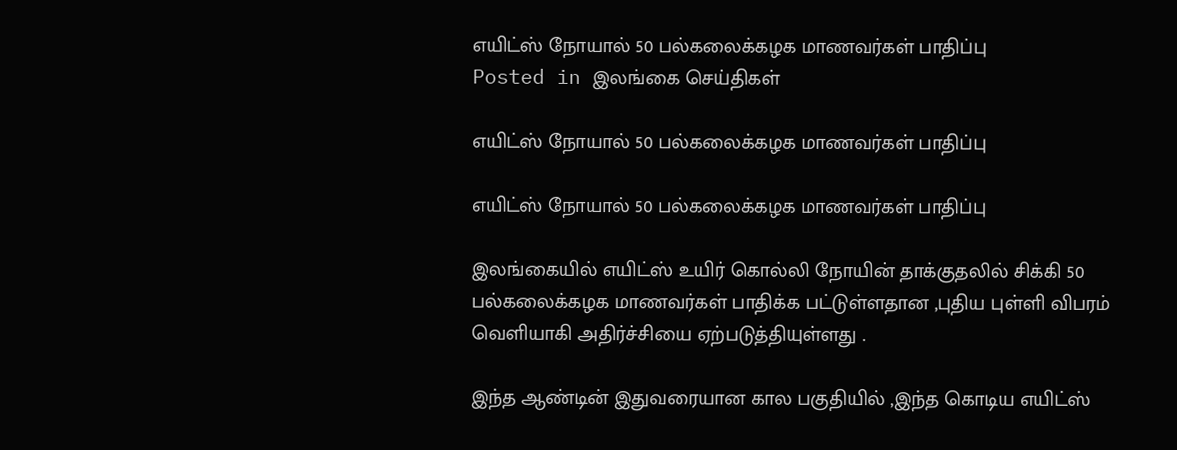எயிட்ஸ் நோயால் 50 பல்கலைக்கழக மாணவர்கள் பாதிப்பு
Posted in இலங்கை செய்திகள்

எயிட்ஸ் நோயால் 50 பல்கலைக்கழக மாணவர்கள் பாதிப்பு

எயிட்ஸ் நோயால் 50 பல்கலைக்கழக மாணவர்கள் பாதிப்பு

இலங்கையில் எயிட்ஸ் உயிர் கொல்லி நோயின் தாக்குதலில் சிக்கி 50 பல்கலைக்கழக மாணவர்கள் பாதிக்க பட்டுள்ளதான ,புதிய புள்ளி விபரம் வெளியாகி அதிர்ச்சியை ஏற்படுத்தியுள்ளது .

இந்த ஆண்டின் இதுவரையான கால பகுதியில் ,இந்த கொடிய எயிட்ஸ்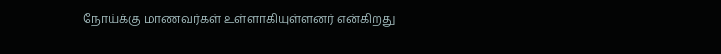நோய்க்கு மாணவர்கள் உள்ளாகியுள்ளனர் என்கிறது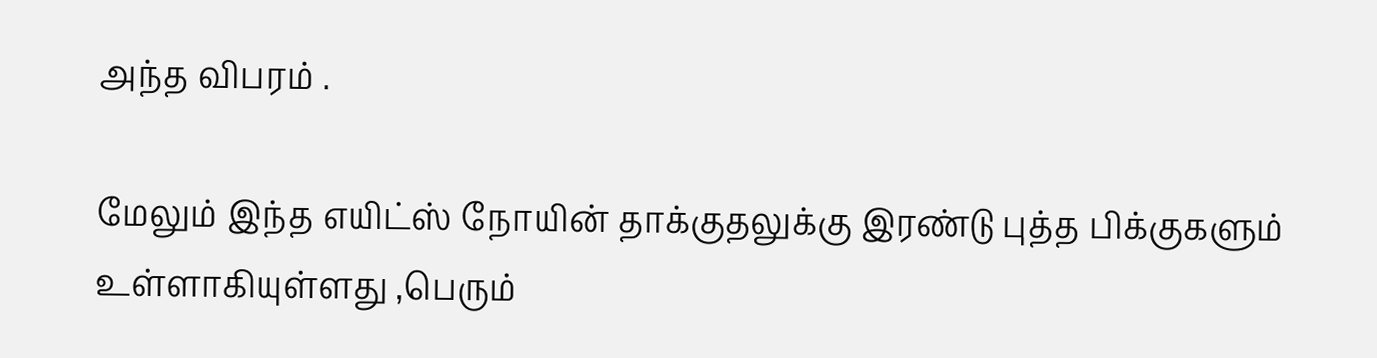அந்த விபரம் .

மேலும் இந்த எயிட்ஸ் நோயின் தாக்குதலுக்கு இரண்டு புத்த பிக்குகளும் உள்ளாகியுள்ளது ,பெரும்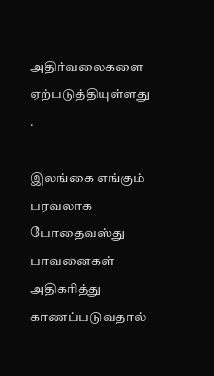அதிர்வலைகளை ஏற்படுத்தியுள்ளது .

இலங்கை எங்கும் பரவலாக போதைவஸ்து பாவனைகள் அதிகரித்து காணப்படுவதால்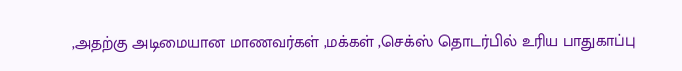,அதற்கு அடிமையான மாணவர்கள் ,மக்கள் ,செக்ஸ் தொடர்பில் உரிய பாதுகாப்பு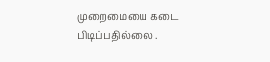முறைமையை கடை பிடிப்பதில்லை .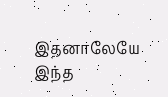இதனாலேயே இந்த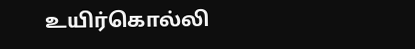உயிர்கொல்லி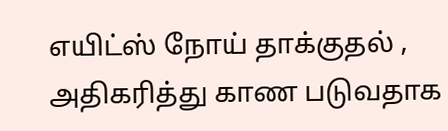எயிட்ஸ் நோய் தாக்குதல் , அதிகரித்து காண படுவதாக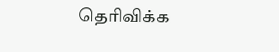தெரிவிக்க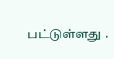பட்டுள்ளது .